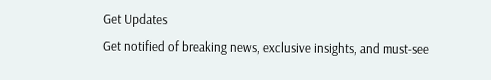Get Updates
Get notified of breaking news, exclusive insights, and must-see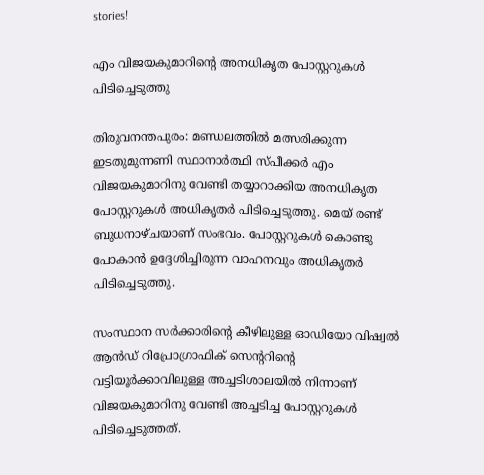stories!

എം വിജയകുമാറിന്റെ അനധികൃത പോസ്റ്ററുകള്‍ പിടിച്ചെടുത്തു

തിരുവനന്തപുരം: മണ്ഡലത്തില്‍ മത്സരിക്കുന്ന ഇടതുമുന്നണി സ്ഥാനാര്‍ത്ഥി സ്പീക്കര്‍ എം വിജയകുമാറിനു വേണ്ടി തയ്യാറാക്കിയ അനധികൃത പോസ്റ്ററുകള്‍ അധികൃതര്‍ പിടിച്ചെടുത്തു. മെയ് രണ്ട് ബുധനാഴ്ചയാണ് സംഭവം. പോസ്റ്ററുകള്‍ കൊണ്ടു പോകാന്‍ ഉദ്ദേശിച്ചിരുന്ന വാഹനവും അധികൃതര്‍ പിടിച്ചെടുത്തു.

സംസ്ഥാന സര്‍ക്കാരിന്റെ കീഴിലുള്ള ഓഡിയോ വിഷ്വല്‍ ആന്‍ഡ് റിപ്രോഗ്രാഫിക് സെന്ററിന്റെ വട്ടിയൂര്‍ക്കാവിലുള്ള അച്ചടിശാലയില്‍ നിന്നാണ് വിജയകുമാറിനു വേണ്ടി അച്ചടിച്ച പോസ്റ്ററുകള്‍ പിടിച്ചെടുത്തത്.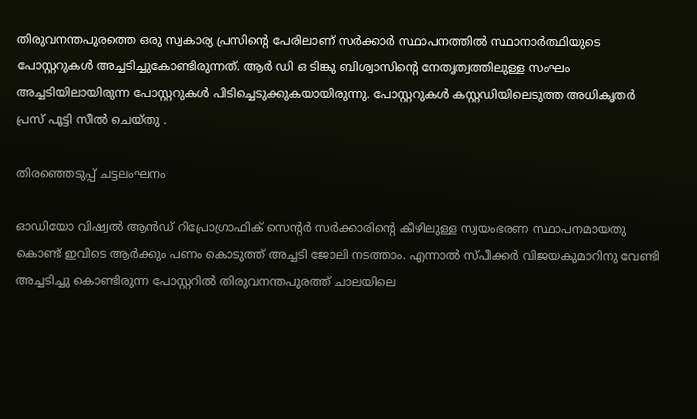തിരുവനന്തപുരത്തെ ഒരു സ്വകാര്യ പ്രസിന്റെ പേരിലാണ് സര്‍ക്കാര്‍ സ്ഥാപനത്തില്‍ സ്ഥാനാര്‍ത്ഥിയുടെ പോസ്റ്ററുകള്‍ അച്ചടിച്ചുകോണ്ടിരുന്നത്. ആര്‍ ഡി ഒ ടിങ്കു ബിശ്വാസിന്റെ നേതൃത്വത്തിലുള്ള സംഘം അച്ചടിയിലായിരുന്ന പോസ്റ്ററുകള്‍ പിടിച്ചെടുക്കുകയായിരുന്നു. പോസ്റ്ററുകള്‍ കസ്റ്റഡിയിലെടുത്ത അധികൃതര്‍ പ്രസ് പൂട്ടി സീല്‍ ചെയ്തു .

തിരഞ്ഞെടുപ്പ് ചട്ടലംഘനം

ഓഡിയോ വിഷ്വല്‍ ആന്‍ഡ് റിപ്രോഗ്രാഫിക് സെന്റര്‍ സര്‍ക്കാരിന്റെ കീഴിലുള്ള സ്വയംഭരണ സ്ഥാപനമായതു കൊണ്ട് ഇവിടെ ആര്‍ക്കും പണം കൊടുത്ത് അച്ചടി ജോലി നടത്താം. എന്നാല്‍ സ്പീക്കര്‍ വിജയകുമാറിനു വേണ്ടി അച്ചടിച്ചു കൊണ്ടിരുന്ന പോസ്റ്ററില്‍ തിരുവനന്തപുരത്ത് ചാലയിലെ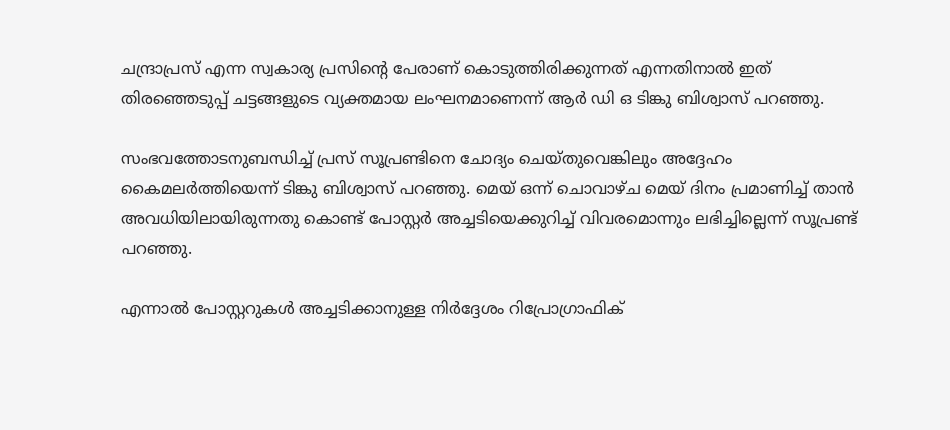ചന്ദ്രാപ്രസ് എന്ന സ്വകാര്യ പ്രസിന്റെ പേരാണ് കൊടുത്തിരിക്കുന്നത് എന്നതിനാല്‍ ഇത് തിരഞ്ഞെടുപ്പ് ചട്ടങ്ങളുടെ വ്യക്തമായ ലംഘനമാണെന്ന് ആര്‍ ഡി ഒ ടിങ്കു ബിശ്വാസ് പറഞ്ഞു.

സംഭവത്തോടനുബന്ധിച്ച് പ്രസ് സൂപ്രണ്ടിനെ ചോദ്യം ചെയ്തുവെങ്കിലും അദ്ദേഹം കൈമലര്‍ത്തിയെന്ന് ടിങ്കു ബിശ്വാസ് പറഞ്ഞു. മെയ് ഒന്ന് ചൊവാഴ്ച മെയ് ദിനം പ്രമാണിച്ച് താന്‍ അവധിയിലായിരുന്നതു കൊണ്ട് പോസ്റ്റര്‍ അച്ചടിയെക്കുറിച്ച് വിവരമൊന്നും ലഭിച്ചില്ലെന്ന് സൂപ്രണ്ട് പറഞ്ഞു.

എന്നാല്‍ പോസ്റ്ററുകള്‍ അച്ചടിക്കാനുള്ള നിര്‍ദ്ദേശം റിപ്രോഗ്രാഫിക്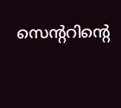സെന്ററിന്റെ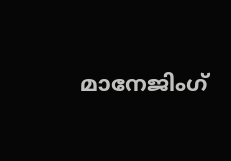മാനേജിംഗ്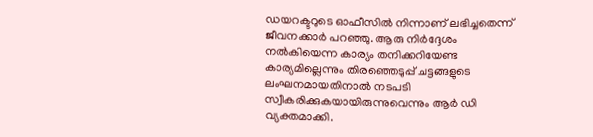ഡയറക്ടറുടെ ഓഫീസില്‍ നിന്നാണ് ലഭിച്ചതെന്ന് ജീവനക്കാര്‍ പറഞ്ഞു. ആരു നിര്‍ദ്ദേശം നല്‍കിയെന്ന കാര്യം തനിക്കറിയേണ്ട കാര്യമില്ലെന്നും തിരഞ്ഞെടുപ്പ് ചട്ടങ്ങളുടെ ലംഘനമായതിനാല്‍ നടപടി സ്വീകരിക്കുകയായിരുന്നുവെന്നും ആര്‍ ഡി വ്യക്തമാക്കി.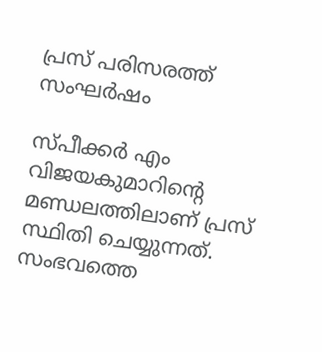പ്രസ് പരിസരത്ത് സംഘര്‍ഷം

സ്പീക്കര്‍ എം വിജയകുമാറിന്റെ മണ്ഡലത്തിലാണ് പ്രസ് സ്ഥിതി ചെയ്യുന്നത്. സംഭവത്തെ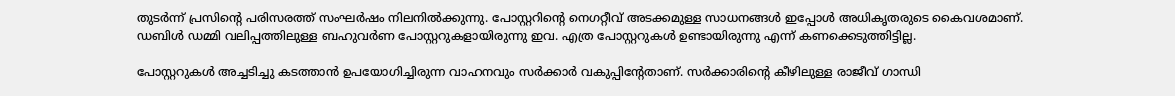തുടര്‍ന്ന് പ്രസിന്റെ പരിസരത്ത് സംഘര്‍ഷം നിലനില്‍ക്കുന്നു. പോസ്റ്ററിന്റെ നെഗറ്റീവ് അടക്കമുള്ള സാധനങ്ങള്‍ ഇപ്പോള്‍ അധികൃതരുടെ കൈവശമാണ്. ഡബിള്‍ ഡമ്മി വലിപ്പത്തിലുള്ള ബഹുവര്‍ണ പോസ്റ്ററുകളായിരുന്നു ഇവ. എത്ര പോസ്റ്ററുകള്‍ ഉണ്ടായിരുന്നു എന്ന് കണക്കെടുത്തിട്ടില്ല.

പോസ്റ്ററുകള്‍ അച്ചടിച്ചു കടത്താന്‍ ഉപയോഗിച്ചിരുന്ന വാഹനവും സര്‍ക്കാര്‍ വകുപ്പിന്റേതാണ്. സര്‍ക്കാരിന്റെ കീഴിലുള്ള രാജീവ് ഗാന്ധി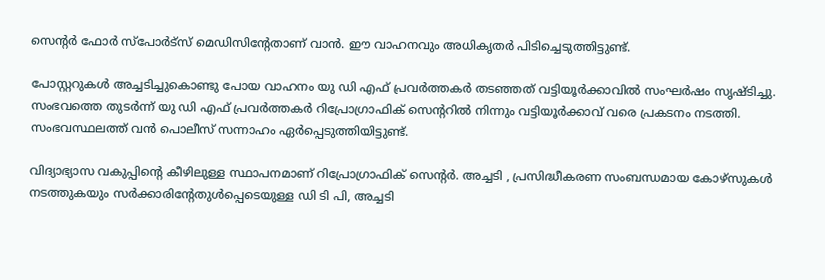സെന്റര്‍ ഫോര്‍ സ്പോര്‍ട്സ് മെഡിസിന്റേതാണ് വാന്‍. ഈ വാഹനവും അധികൃതര്‍ പിടിച്ചെടുത്തിട്ടുണ്ട്.

പോസ്റ്ററുകള്‍ അച്ചടിച്ചുകൊണ്ടു പോയ വാഹനം യു ഡി എഫ് പ്രവര്‍ത്തകര്‍ തടഞ്ഞത് വട്ടിയൂര്‍ക്കാവില്‍ സംഘര്‍ഷം സൃഷ്ടിച്ചു. സംഭവത്തെ തുടര്‍ന്ന് യു ഡി എഫ് പ്രവര്‍ത്തകര്‍ റിപ്രോഗ്രാഫിക് സെന്ററില്‍ നിന്നും വട്ടിയൂര്‍ക്കാവ് വരെ പ്രകടനം നടത്തി. സംഭവസ്ഥലത്ത് വന്‍ പൊലീസ് സന്നാഹം ഏര്‍പ്പെടുത്തിയിട്ടുണ്ട്.

വിദ്യാഭ്യാസ വകുപ്പിന്റെ കീഴിലുള്ള സ്ഥാപനമാണ് റിപ്രോഗ്രാഫിക് സെന്റര്‍. അച്ചടി , പ്രസിദ്ധീകരണ സംബന്ധമായ കോഴ്സുകള്‍ നടത്തുകയും സര്‍ക്കാരിന്റേതുള്‍പ്പെടെയുള്ള ഡി ടി പി, അച്ചടി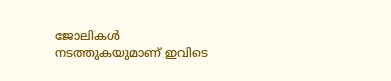ജോലികള്‍ നടത്തുകയുമാണ് ഇവിടെ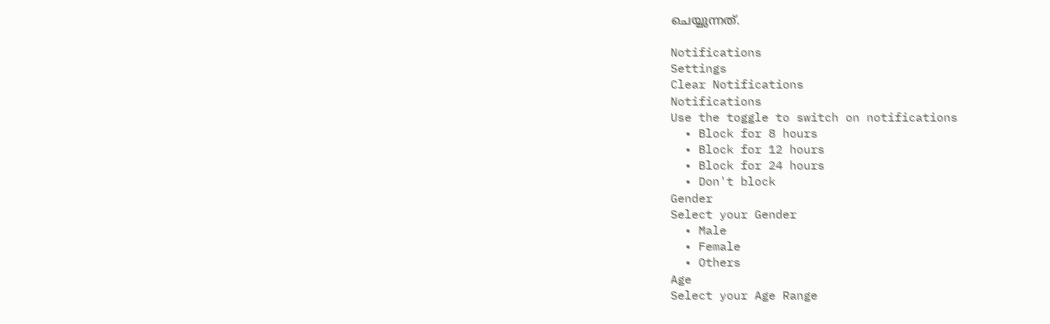ചെയ്യുന്നത്.

Notifications
Settings
Clear Notifications
Notifications
Use the toggle to switch on notifications
  • Block for 8 hours
  • Block for 12 hours
  • Block for 24 hours
  • Don't block
Gender
Select your Gender
  • Male
  • Female
  • Others
Age
Select your Age Range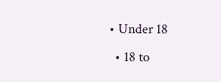• Under 18
  • 18 to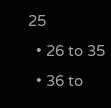25
  • 26 to 35
  • 36 to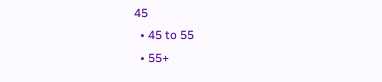45
  • 45 to 55
  • 55+